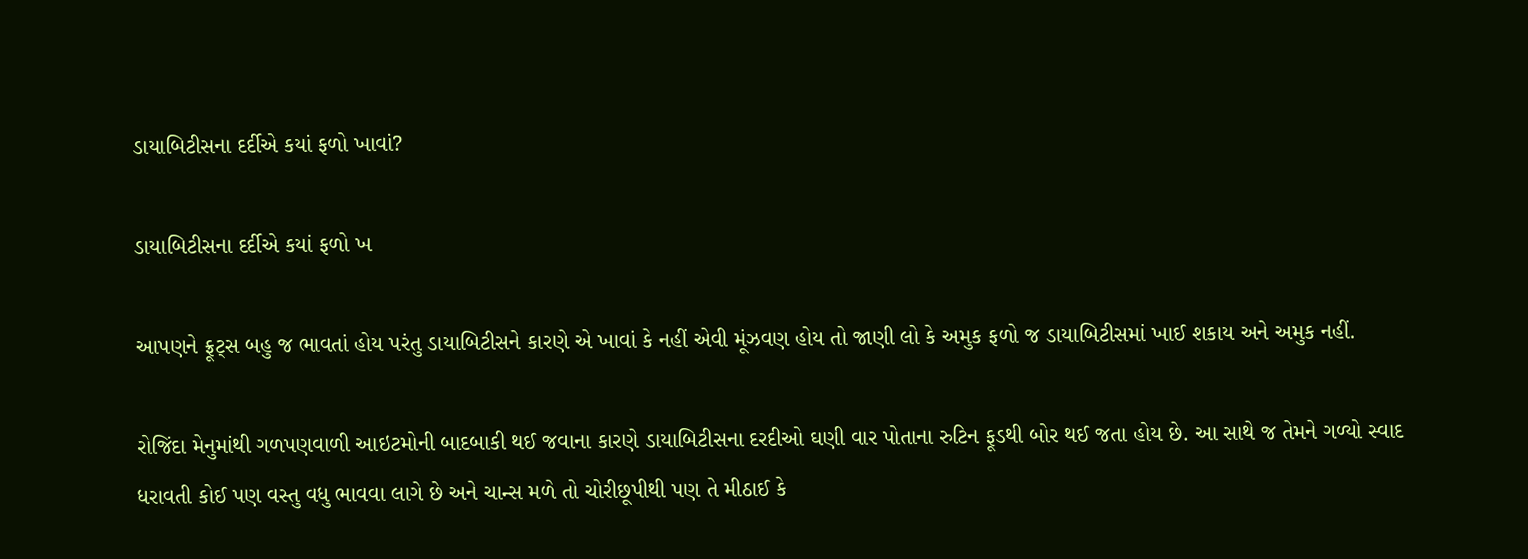ડાયાબિટીસના દર્દીએ કયાં ફળો ખાવાં?

ડાયાબિટીસના દર્દીએ કયાં ફળો ખ

આપણને ફ્રૂટ્સ બહુ જ ભાવતાં હોય પરંતુ ડાયાબિટીસને કારણે એ ખાવાં કે નહીં એવી મૂંઝવણ હોય તો જાણી લો કે અમુક ફળો જ ડાયાબિટીસમાં ખાઈ શકાય અને અમુક નહીં.

રોજિંદા મેનુમાંથી ગળપણવાળી આઇટમોની બાદબાકી થઈ જવાના કારણે ડાયાબિટીસના દરદીઓ ઘણી વાર પોતાના રુટિન ફૂડથી બોર થઈ જતા હોય છે. આ સાથે જ તેમને ગળ્યો સ્વાદ ધરાવતી કોઈ પણ વસ્તુ વધુ ભાવવા લાગે છે અને ચાન્સ મળે તો ચોરીછૂપીથી પણ તે મીઠાઈ કે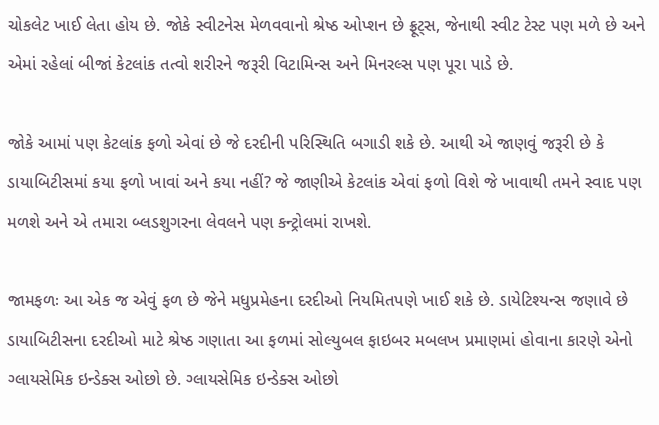ચોકલેટ ખાઈ લેતા હોય છે. જોકે સ્વીટનેસ મેળવવાનો શ્રેષ્ઠ ઓપ્શન છે ફ્રૂટ્સ, જેનાથી સ્વીટ ટેસ્ટ પણ મળે છે અને એમાં રહેલાં બીજાં કેટલાંક તત્વો શરીરને જરૂરી વિટામિન્સ અને મિનરલ્સ પણ પૂરા પાડે છે.

જોકે આમાં પણ કેટલાંક ફળો એવાં છે જે દરદીની પરિસ્થિતિ બગાડી શકે છે. આથી એ જાણવું જરૂરી છે કે ડાયાબિટીસમાં કયા ફળો ખાવાં અને કયા નહીં? જે જાણીએ કેટલાંક એવાં ફળો વિશે જે ખાવાથી તમને સ્વાદ પણ મળશે અને એ તમારા બ્લડશુગરના લેવલને પણ કન્ટ્રોલમાં રાખશે.

જામફળઃ આ એક જ એવું ફળ છે જેને મધુપ્રમેહના દરદીઓ નિયમિતપણે ખાઈ શકે છે. ડાયેટિશ્યન્સ જણાવે છે ડાયાબિટીસના દરદીઓ માટે શ્રેષ્ઠ ગણાતા આ ફળમાં સોલ્યુબલ ફાઇબર મબલખ પ્રમાણમાં હોવાના કારણે એનો ગ્લાયસેમિક ઇન્ડેક્સ ઓછો છે. ગ્લાયસેમિક ઇન્ડેક્સ ઓછો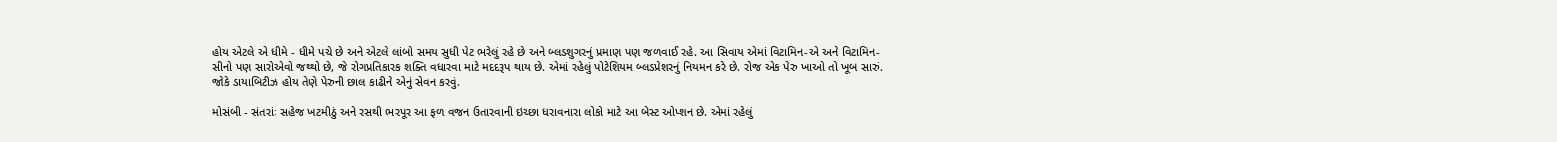હોય એટલે એ ધીમે - ધીમે પચે છે અને એટલે લાંબો સમય સુધી પેટ ભરેલું રહે છે અને બ્લડશુગરનું પ્રમાણ પણ જળવાઈ રહે. આ સિવાય એમાં વિટામિન-એ અને વિટામિન-સીનો પણ સારોએવો જથ્થો છે, જે રોગપ્રતિકારક શક્તિ વધારવા માટે મદદરૂપ થાય છે. એમાં રહેલું પોટેશિયમ બ્લડપ્રેશરનું નિયમન કરે છે. રોજ એક પેરુ ખાઓ તો ખૂબ સારું. જોકે ડાયાબિટીઝ હોય તેણે પેરુની છાલ કાઢીને એનું સેવન કરવું.

મોસંબી - સંતરાંઃ સહેજ ખટમીઠું અને રસથી ભરપૂર આ ફળ વજન ઉતારવાની ઇચ્છા ધરાવનારા લોકો માટે આ બેસ્ટ ઓપ્શન છે. એમાં રહેલું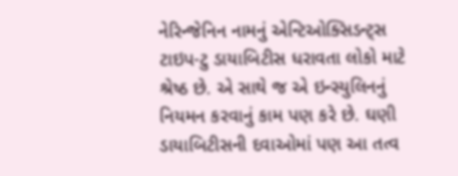નેરિન્જેનિન નામનું એન્ટિઓક્સિડન્ટ્સ ટાઇપ-ટુ ડાયાબિટીસ ધરાવતા લોકો માટે શ્રેષ્ઠ છે. એ સાથે જ એ ઇન્સ્યુલિનનું નિયમન કરવાનું કામ પણ કરે છે. ઘણી ડાયાબિટીસની દવાઓમાં પણ આ તત્વ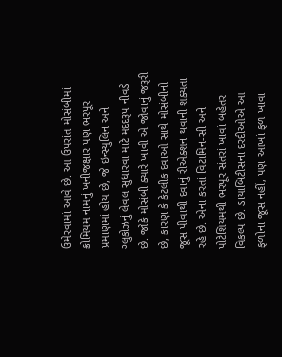ઉમેરવામાં આવે છે. આ ઉપરાંત મોસંબીમાં ક્રોમિયમ નામનું ખનીજક્ષાર પણ ભરપૂર પ્રમાણમાં હોય છે, જે ઇન્સ્યુલિન અને ગ્લુકોઝનું લેવલ સુધારવા માટે મદદરૂપ નીવડે છે. જોકે મોસંબી ક્યારે ખાવી એ જોવાનું જરૂરી છે, કારણ કે કેટલીક દવાઓ સાથે મોસંબીનો જૂસ પીવાથી દવાનું રીએક્શન થવાની શક્યતા રહે છે. એના કરતાં વિટામિન-સી અને પોટેશિયમથી ભરપૂર સંતરાં ખાવાં બહેતર વિકલ્પ છે. ડાયાબિટીસના દરદીઓએ આ ફળોના જૂસ નહીં, પણ આખાં ફળ ખાવા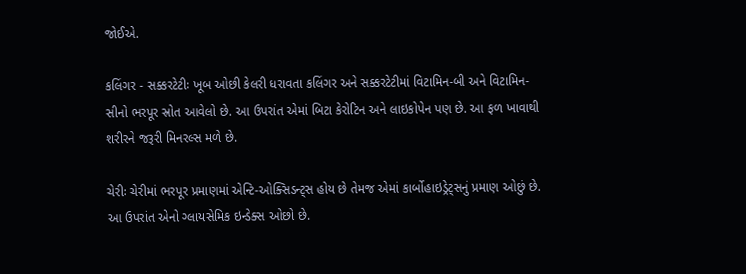જોઈએ.

કલિંગર - સક્કરટેટીઃ ખૂબ ઓછી કેલરી ધરાવતા કલિંગર અને સક્કરટેટીમાં વિટામિન-બી અને વિટામિન-સીનો ભરપૂર સ્રોત આવેલો છે. આ ઉપરાંત એમાં બિટા કેરોટિન અને લાઇકોપેન પણ છે. આ ફળ ખાવાથી શરીરને જરૂરી મિનરલ્સ મળે છે.

ચેરીઃ ચેરીમાં ભરપૂર પ્રમાણમાં એન્ટિ-ઓક્સિડન્ટ્સ હોય છે તેમજ એમાં કાર્બોહાઇડ્રેટ્સનું પ્રમાણ ઓછું છે. આ ઉપરાંત એનો ગ્લાયસેમિક ઇન્ડેક્સ ઓછો છે.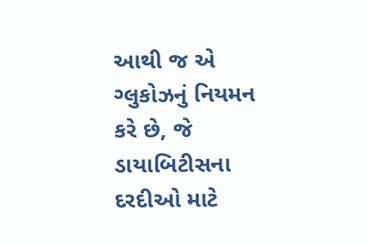આથી જ એ ગ્લુકોઝનું નિયમન કરે છે, જે ડાયાબિટીસના દરદીઓ માટે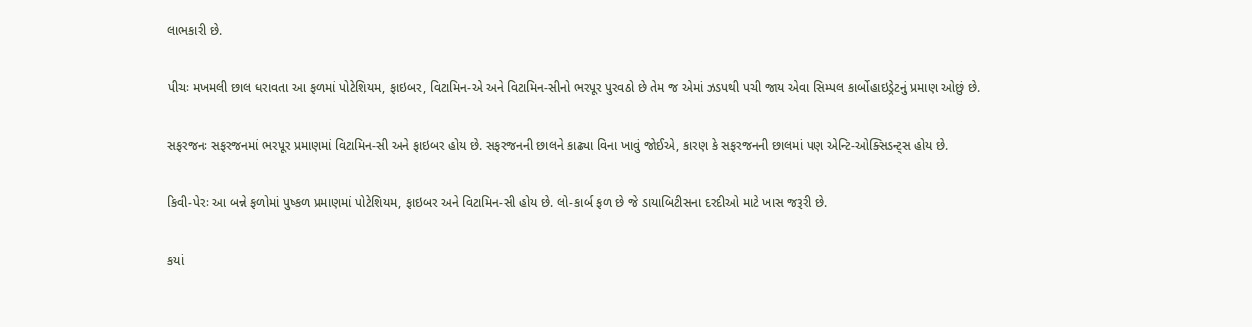લાભકારી છે.

પીચઃ મખમલી છાલ ધરાવતા આ ફળમાં પોટેશિયમ, ફાઇબર, વિટામિન-એ અને વિટામિન-સીનો ભરપૂર પુરવઠો છે તેમ જ એમાં ઝડપથી પચી જાય એવા સિમ્પલ કાર્બોહાઇડ્રેટનું પ્રમાણ ઓછું છે.

સફરજનઃ સફરજનમાં ભરપૂર પ્રમાણમાં વિટામિન-સી અને ફાઇબર હોય છે. સફરજનની છાલને કાઢ્યા વિના ખાવું જોઈએ, કારણ કે સફરજનની છાલમાં પણ એન્ટિ-ઓક્સિડન્ટ્સ હોય છે.

કિવી-પેરઃ આ બન્ને ફળોમાં પુષ્કળ પ્રમાણમાં પોટેશિયમ, ફાઇબર અને વિટામિન-સી હોય છે. લો-કાર્બ ફળ છે જે ડાયાબિટીસના દરદીઓ માટે ખાસ જરૂરી છે.

કયાં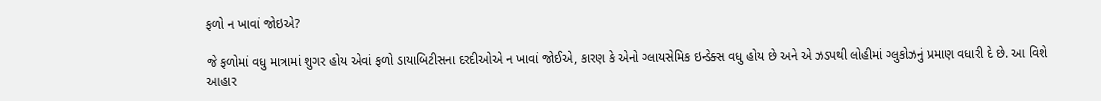ફળો ન ખાવાં જોઇએ?

જે ફળોમાં વધુ માત્રામાં શુગર હોય એવાં ફળો ડાયાબિટીસના દરદીઓએ ન ખાવાં જોઈએ, કારણ કે એનો ગ્લાયસેમિક ઇન્ડેક્સ વધુ હોય છે અને એ ઝડપથી લોહીમાં ગ્લુકોઝનું પ્રમાણ વધારી દે છે. આ વિશે આહાર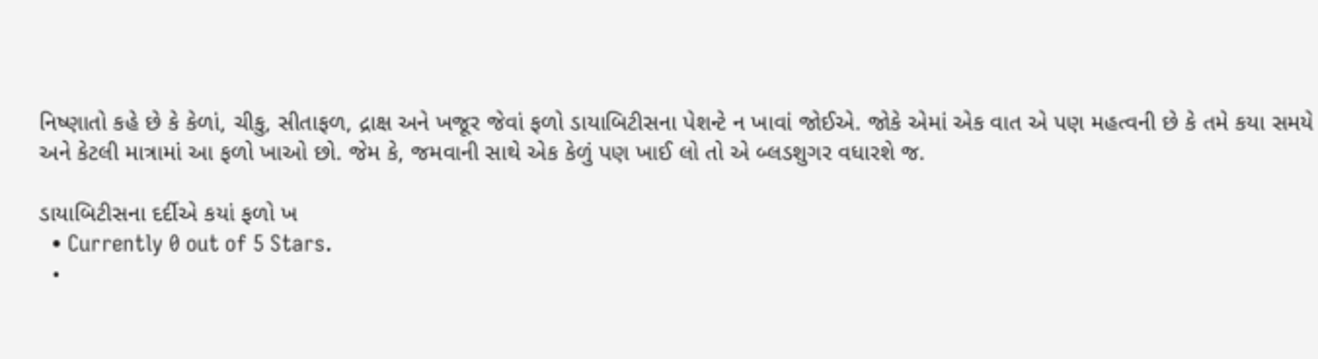નિષ્ણાતો કહે છે કે કેળાં, ચીકુ, સીતાફળ, દ્રાક્ષ અને ખજૂર જેવાં ફળો ડાયાબિટીસના પેશન્ટે ન ખાવાં જોઈએ. જોકે એમાં એક વાત એ પણ મહત્વની છે કે તમે કયા સમયે અને કેટલી માત્રામાં આ ફળો ખાઓ છો. જેમ કે, જમવાની સાથે એક કેળું પણ ખાઈ લો તો એ બ્લડશુગર વધારશે જ.

ડાયાબિટીસના દર્દીએ કયાં ફળો ખ
  • Currently 0 out of 5 Stars.
  •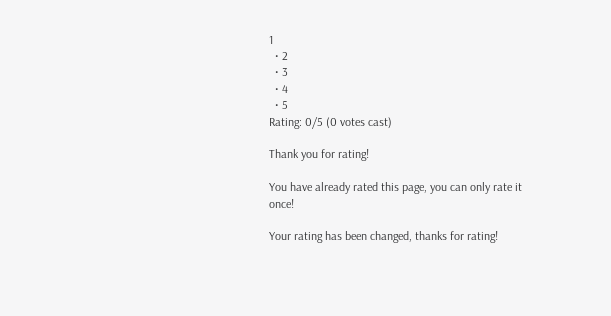1
  • 2
  • 3
  • 4
  • 5
Rating: 0/5 (0 votes cast)

Thank you for rating!

You have already rated this page, you can only rate it once!

Your rating has been changed, thanks for rating!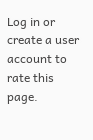Log in or create a user account to rate this page.